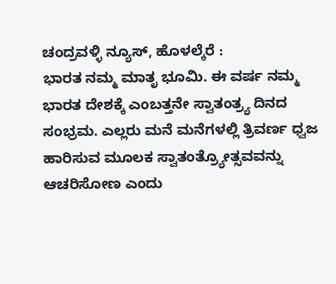ಚಂದ್ರವಳ್ಳಿ ನ್ಯೂಸ್, ಹೊಳಲ್ಕೆರೆ :
ಭಾರತ ನಮ್ಮ ಮಾತೃ ಭೂಮಿ. ಈ ವರ್ಷ ನಮ್ಮ ಭಾರತ ದೇಶಕ್ಕೆ ಎಂಬತ್ತನೇ ಸ್ವಾತಂತ್ರ್ಯ ದಿನದ ಸಂಭ್ರಮ. ಎಲ್ಲರು ಮನೆ ಮನೆಗಳಲ್ಲಿ ತ್ರಿವರ್ಣ ಧ್ವಜ ಹಾರಿಸುವ ಮೂಲಕ ಸ್ವಾತಂತ್ರ್ಯೋತ್ಸವವನ್ನು ಆಚರಿಸೋಣ ಎಂದು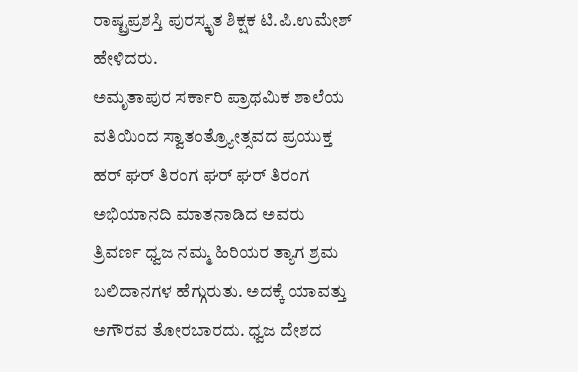ರಾಷ್ಟ್ರಪ್ರಶಸ್ತಿ ಪುರಸ್ಕೃತ ಶಿಕ್ಷಕ ಟಿ.ಪಿ.ಉಮೇಶ್ ಹೇಳಿದರು.
ಅಮೃತಾಪುರ ಸರ್ಕಾರಿ ಪ್ರಾಥಮಿಕ ಶಾಲೆಯ ವತಿಯಿಂದ ಸ್ವಾತಂತ್ರ್ಯೋತ್ಸವದ ಪ್ರಯುಕ್ತ ಹರ್ ಘರ್ ತಿರಂಗ ಘರ್ ಘರ್ ತಿರಂಗ ಅಭಿಯಾನದಿ ಮಾತನಾಡಿದ ಅವರು ತ್ರಿವರ್ಣ ಧ್ವಜ ನಮ್ಮ ಹಿರಿಯರ ತ್ಯಾಗ ಶ್ರಮ ಬಲಿದಾನಗಳ ಹೆಗ್ಗುರುತು. ಅದಕ್ಕೆ ಯಾವತ್ತು ಅಗೌರವ ತೋರಬಾರದು. ಧ್ವಜ ದೇಶದ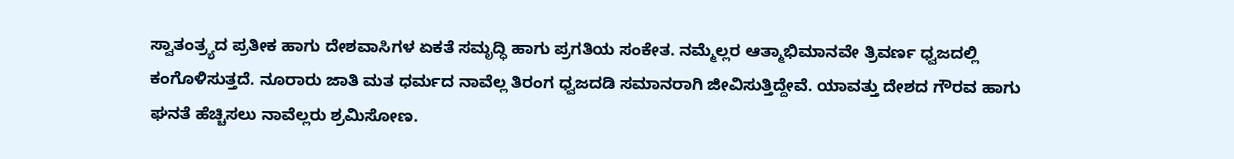ಸ್ವಾತಂತ್ರ್ಯದ ಪ್ರತೀಕ ಹಾಗು ದೇಶವಾಸಿಗಳ ಏಕತೆ ಸಮೃದ್ಧಿ ಹಾಗು ಪ್ರಗತಿಯ ಸಂಕೇತ. ನಮ್ಮೆಲ್ಲರ ಆತ್ಮಾಭಿಮಾನವೇ ತ್ರಿವರ್ಣ ಧ್ವಜದಲ್ಲಿ ಕಂಗೊಳಿಸುತ್ತದೆ. ನೂರಾರು ಜಾತಿ ಮತ ಧರ್ಮದ ನಾವೆಲ್ಲ ತಿರಂಗ ಧ್ವಜದಡಿ ಸಮಾನರಾಗಿ ಜೀವಿಸುತ್ತಿದ್ದೇವೆ. ಯಾವತ್ತು ದೇಶದ ಗೌರವ ಹಾಗು ಘನತೆ ಹೆಚ್ಚಿಸಲು ನಾವೆಲ್ಲರು ಶ್ರಮಿಸೋಣ.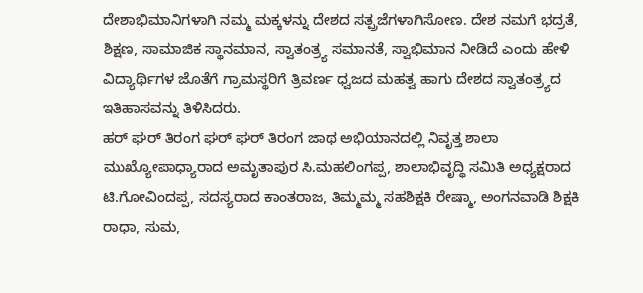ದೇಶಾಭಿಮಾನಿಗಳಾಗಿ ನಮ್ಮ ಮಕ್ಕಳನ್ನು ದೇಶದ ಸತ್ಪ್ರಜೆಗಳಾಗಿಸೋಣ. ದೇಶ ನಮಗೆ ಭದ್ರತೆ, ಶಿಕ್ಷಣ, ಸಾಮಾಜಿಕ ಸ್ಥಾನಮಾನ, ಸ್ವಾತಂತ್ರ್ಯ ಸಮಾನತೆ, ಸ್ವಾಭಿಮಾನ ನೀಡಿದೆ ಎಂದು ಹೇಳಿ ವಿದ್ಯಾರ್ಥಿಗಳ ಜೊತೆಗೆ ಗ್ರಾಮಸ್ಥರಿಗೆ ತ್ರಿವರ್ಣ ಧ್ವಜದ ಮಹತ್ವ ಹಾಗು ದೇಶದ ಸ್ವಾತಂತ್ರ್ಯದ ಇತಿಹಾಸವನ್ನು ತಿಳಿಸಿದರು.
ಹರ್ ಘರ್ ತಿರಂಗ ಘರ್ ಘರ್ ತಿರಂಗ ಜಾಥ ಅಭಿಯಾನದಲ್ಲಿ ನಿವೃತ್ತ ಶಾಲಾ ಮುಖ್ಯೋಪಾಧ್ಯಾರಾದ ಅಮೃತಾಪುರ ಸಿ.ಮಹಲಿಂಗಪ್ಪ, ಶಾಲಾಭಿವೃದ್ಧಿ ಸಮಿತಿ ಅಧ್ಯಕ್ಷರಾದ ಟಿ.ಗೋವಿಂದಪ್ಪ, ಸದಸ್ಯರಾದ ಕಾಂತರಾಜ, ತಿಮ್ಮಮ್ಮ ಸಹಶಿಕ್ಷಕಿ ರೇಷ್ಮಾ, ಅಂಗನವಾಡಿ ಶಿಕ್ಷಕಿ ರಾಧಾ, ಸುಮ,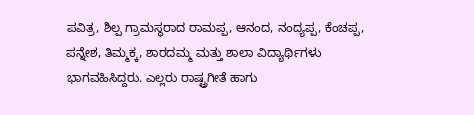ಪವಿತ್ರ, ಶಿಲ್ಪ ಗ್ರಾಮಸ್ಥರಾದ ರಾಮಪ್ಪ, ಆನಂದ, ನಂದ್ಯಪ್ಪ, ಕೆಂಚಪ್ಪ, ಪನ್ನೇಶ, ತಿಮ್ಮಕ್ಕ, ಶಾರದಮ್ಮ ಮತ್ತು ಶಾಲಾ ವಿದ್ಯಾರ್ಥಿಗಳು ಭಾಗವಹಿಸಿದ್ದರು. ಎಲ್ಲರು ರಾಷ್ಟ್ರಗೀತೆ ಹಾಗು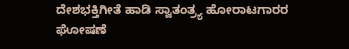ದೇಶಭಕ್ತಿಗೀತೆ ಹಾಡಿ ಸ್ವಾತಂತ್ರ್ಯ ಹೋರಾಟಗಾರರ ಘೋಷಣೆ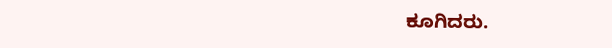ಕೂಗಿದರು.